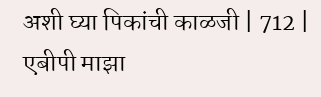अशी घ्या पिकांची काळजी | 712 | एबीपी माझा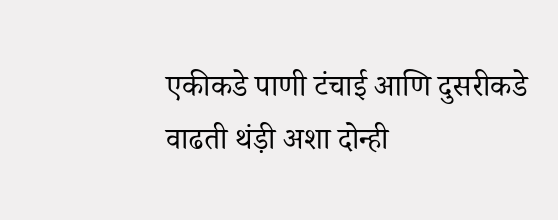एकीकडे पाणी टंचाई आणि दुसरीकडे वाढती थंड़ी अशा दोन्ही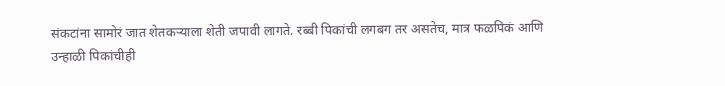संकटांना सामोरं जात शेतकऱ्याला शेती जपावी लागते. रब्बी पिकांची लगबग तर असतेच, मात्र फळपिकं आणि उन्हाळी पिकांचीही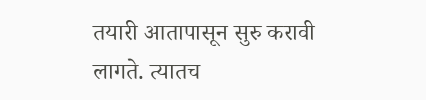तयारी आतापासून सुरु करावी लागते. त्यातच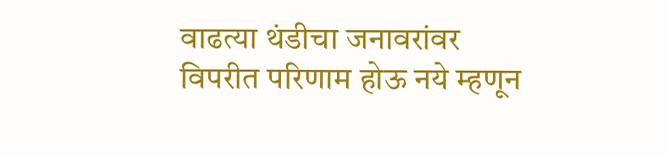वाढत्या थंडीचा जनावरांवर विपरीत परिणाम होऊ नये म्हणून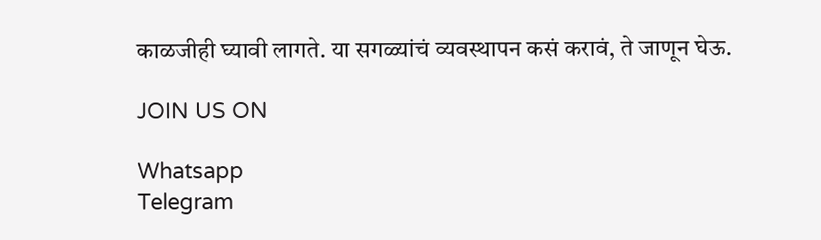काळजीही घ्यावी लागते. या सगळ्यांचं व्यवस्थापन कसं करावं, ते जाणून घेऊ.

JOIN US ON

Whatsapp
Telegram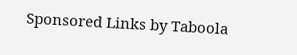Sponsored Links by Taboola